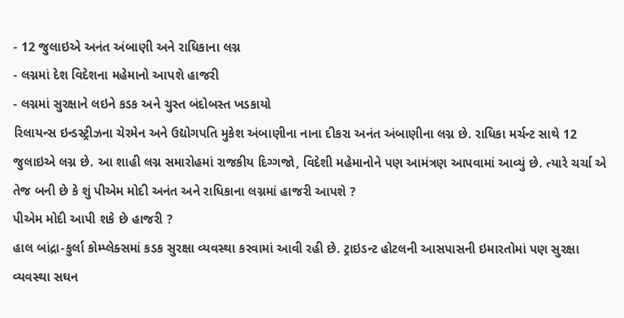- 12 જુલાઇએ અનંત અંબાણી અને રાધિકાના લગ્ન
- લગ્નમાં દેશ વિદેશના મહેમાનો આપશે હાજરી
- લગ્નમાં સુરક્ષાને લઇને કડક અને ચુસ્ત બંદોબસ્ત ખડકાયો
રિલાયન્સ ઇન્ડસ્ટ્રીઝના ચેરમેન અને ઉદ્યોગપતિ મુકેશ અંબાણીના નાના દીકરા અનંત અંબાણીના લગ્ન છે. રાધિકા મર્ચન્ટ સાથે 12 જુલાઇએ લગ્ન છે. આ શાહી લગ્ન સમારોહમાં રાજકીય દિગ્ગજો, વિદેશી મહેમાનોને પણ આમંત્રણ આપવામાં આવ્યું છે. ત્યારે ચર્ચા એ તેજ બની છે કે શું પીએમ મોદી અનંત અને રાધિકાના લગ્નમાં હાજરી આપશે ?
પીએમ મોદી આપી શકે છે હાજરી ?
હાલ બાંદ્રા-કુર્લા કોમ્પ્લેક્સમાં કડક સુરક્ષા વ્યવસ્થા કરવામાં આવી રહી છે. ટ્રાઇડન્ટ હોટલની આસપાસની ઇમારતોમાં પણ સુરક્ષા વ્યવસ્થા સઘન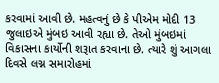કરવામાં આવી છે. મહત્વનું છે કે પીએમ મોદી 13 જુલાઇએ મુંબઇ આવી રહ્યા છે. તેઓ મુંબઇમાં વિકાસના કાર્યોની શરૂાત કરવાના છે. ત્યારે શું આગલા દિવસે લગ્ન સમારોહમાં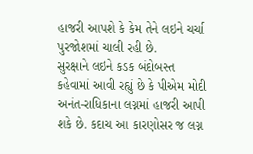હાજરી આપશે કે કેમ તેને લઇને ચર્ચા પુરજોશમાં ચાલી રહી છે.
સુરક્ષાને લઇને કડક બંદોબસ્ત
કહેવામાં આવી રહ્યું છે કે પીએમ મોદી અનંત-રાધિકાના લગ્નમાં હાજરી આપી શકે છે. કદાચ આ કારણોસર જ લગ્ન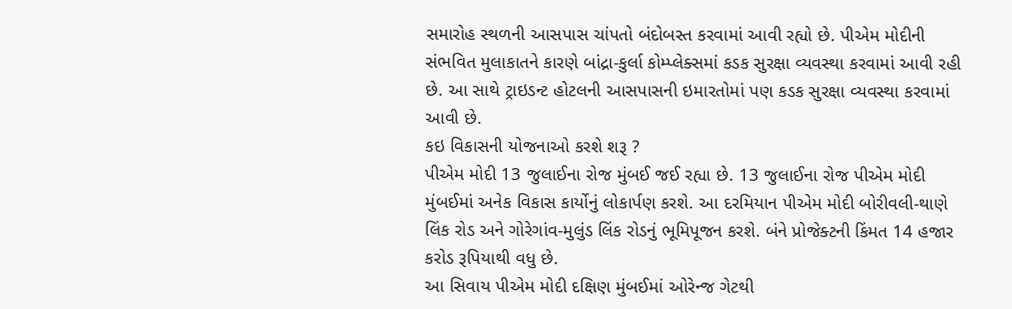સમારોહ સ્થળની આસપાસ ચાંપતો બંદોબસ્ત કરવામાં આવી રહ્યો છે. પીએમ મોદીની સંભવિત મુલાકાતને કારણે બાંદ્રા-કુર્લા કોમ્પ્લેક્સમાં કડક સુરક્ષા વ્યવસ્થા કરવામાં આવી રહી છે. આ સાથે ટ્રાઇડન્ટ હોટલની આસપાસની ઇમારતોમાં પણ કડક સુરક્ષા વ્યવસ્થા કરવામાં આવી છે.
કઇ વિકાસની યોજનાઓ કરશે શરૂ ?
પીએમ મોદી 13 જુલાઈના રોજ મુંબઈ જઈ રહ્યા છે. 13 જુલાઈના રોજ પીએમ મોદી મુંબઈમાં અનેક વિકાસ કાર્યોનું લોકાર્પણ કરશે. આ દરમિયાન પીએમ મોદી બોરીવલી-થાણે લિંક રોડ અને ગોરેગાંવ-મુલુંડ લિંક રોડનું ભૂમિપૂજન કરશે. બંને પ્રોજેક્ટની કિંમત 14 હજાર કરોડ રૂપિયાથી વધુ છે.
આ સિવાય પીએમ મોદી દક્ષિણ મુંબઈમાં ઓરેન્જ ગેટથી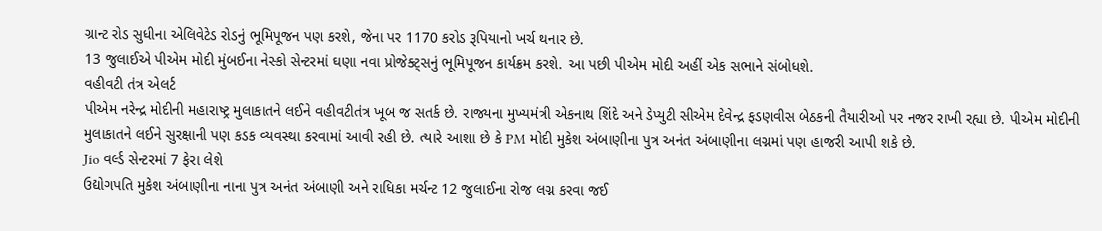ગ્રાન્ટ રોડ સુધીના એલિવેટેડ રોડનું ભૂમિપૂજન પણ કરશે, જેના પર 1170 કરોડ રૂપિયાનો ખર્ચ થનાર છે.
13 જુલાઈએ પીએમ મોદી મુંબઈના નેસ્કો સેન્ટરમાં ઘણા નવા પ્રોજેક્ટ્સનું ભૂમિપૂજન કાર્યક્રમ કરશે. આ પછી પીએમ મોદી અહીં એક સભાને સંબોધશે.
વહીવટી તંત્ર એલર્ટ
પીએમ નરેન્દ્ર મોદીની મહારાષ્ટ્ર મુલાકાતને લઈને વહીવટીતંત્ર ખૂબ જ સતર્ક છે. રાજ્યના મુખ્યમંત્રી એકનાથ શિંદે અને ડેપ્યુટી સીએમ દેવેન્દ્ર ફડણવીસ બેઠકની તૈયારીઓ પર નજર રાખી રહ્યા છે. પીએમ મોદીની મુલાકાતને લઈને સુરક્ષાની પણ કડક વ્યવસ્થા કરવામાં આવી રહી છે. ત્યારે આશા છે કે PM મોદી મુકેશ અંબાણીના પુત્ર અનંત અંબાણીના લગ્નમાં પણ હાજરી આપી શકે છે.
Jio વર્લ્ડ સેન્ટરમાં 7 ફેરા લેશે
ઉદ્યોગપતિ મુકેશ અંબાણીના નાના પુત્ર અનંત અંબાણી અને રાધિકા મર્ચન્ટ 12 જુલાઈના રોજ લગ્ન કરવા જઈ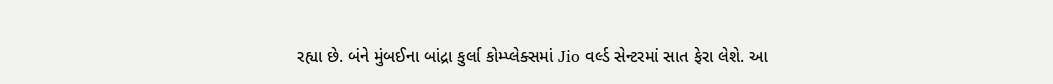રહ્યા છે. બંને મુંબઈના બાંદ્રા કુર્લા કોમ્પ્લેક્સમાં Jio વર્લ્ડ સેન્ટરમાં સાત ફેરા લેશે. આ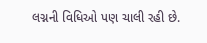લગ્નની વિધિઓ પણ ચાલી રહી છે.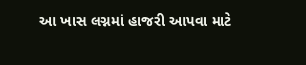આ ખાસ લગ્નમાં હાજરી આપવા માટે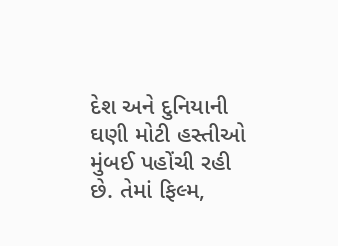દેશ અને દુનિયાની ઘણી મોટી હસ્તીઓ મુંબઈ પહોંચી રહી છે. તેમાં ફિલ્મ,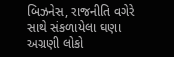બિઝનેસ, રાજનીતિ વગેરે સાથે સંકળાયેલા ઘણા અગ્રણી લોકો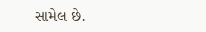સામેલ છે.